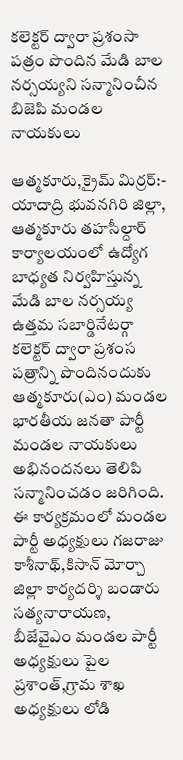కలెక్టర్ ద్వారా ప్రశంసా పత్రం పొందిన మేడి బాల నర్సయ్యని సన్మానించీన బిజెపి మండల నాయకులు

ఆత్మకూరు,క్రైమ్ మిర్రర్:- యాదాద్రి భువనగిరి జిల్లా, ఆత్మకూరు తహసీల్దార్ కార్యాలయంలో ఉద్యోగ బాధ్యత నిర్వహిస్తున్న మేడి బాల నర్సయ్య ఉత్తమ సబార్డినేటర్గా కలెక్టర్ ద్వారా ప్రశంస పత్రాన్ని పొందినందుకు ఆత్మకూరు(ఎం) మండల భారతీయ జనతా పార్టీ మండల నాయకులు అభినందనలు తెలిపి సన్మానించడం జరిగింది. ఈ కార్యక్రమంలో మండల పార్టీ అధ్యక్షులు గజరాజు కాశీనాథ్,కిసాన్ మోర్చా జిల్లా కార్యదర్శి బండారు సత్యనారాయణ, బీజేవైఎం మండల పార్టీ అధ్యక్షులు పైల ప్రశాంత్,గ్రామ శాఖ అధ్యక్షులు లోడి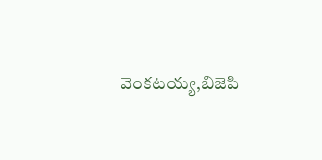వెంకటయ్య,బిజెపి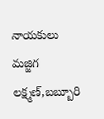నాయకులు మజ్జిగ లక్ష్మణ్,బబ్బూరి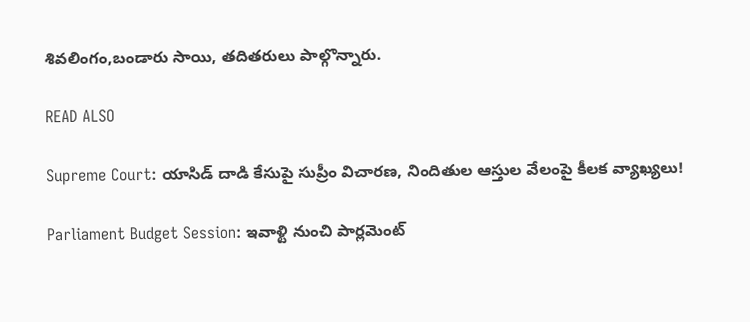శివలింగం,బండారు సాయి, తదితరులు పాల్గొన్నారు.

READ ALSO

Supreme Court: యాసిడ్ దాడి కేసుపై సుప్రీం విచారణ, నిందితుల ఆస్తుల వేలంపై కీలక వ్యాఖ్యలు!

Parliament Budget Session: ఇవాళ్టి నుంచి పార్లమెంట్‌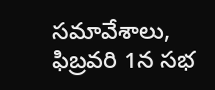సమావేశాలు, ఫిబ్రవరి 1న సభ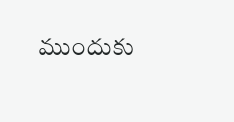ముందుకు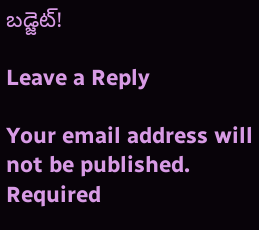బడ్జెట్‌!

Leave a Reply

Your email address will not be published. Required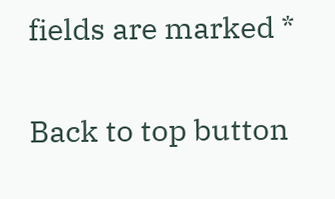fields are marked *

Back to top button